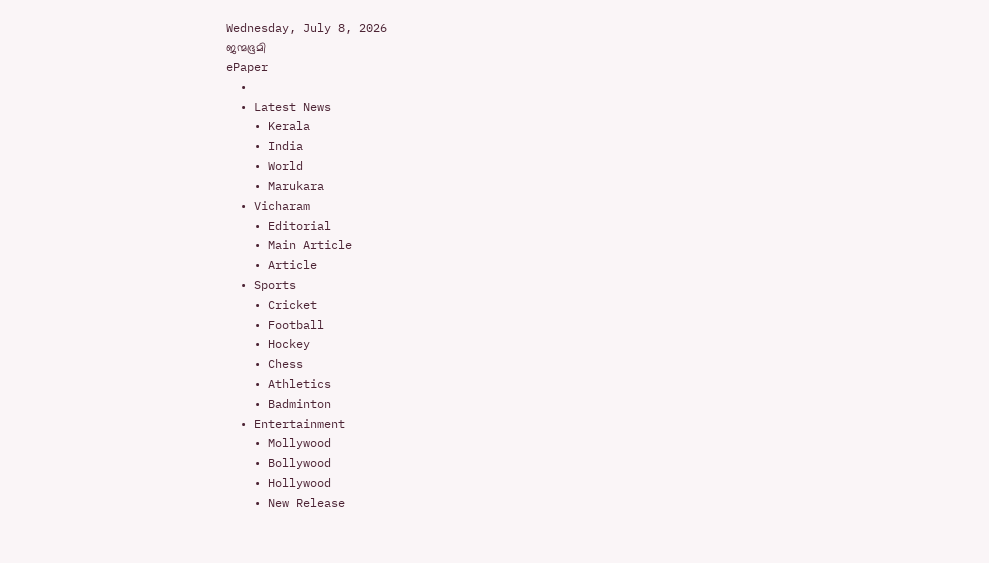Wednesday, July 8, 2026
ജന്മഭൂമി
ePaper
  •
  • Latest News
    • Kerala
    • India
    • World
    • Marukara
  • Vicharam
    • Editorial
    • Main Article
    • Article
  • Sports
    • Cricket
    • Football
    • Hockey
    • Chess
    • Athletics
    • Badminton
  • Entertainment
    • Mollywood
    • Bollywood
    • Hollywood
    • New Release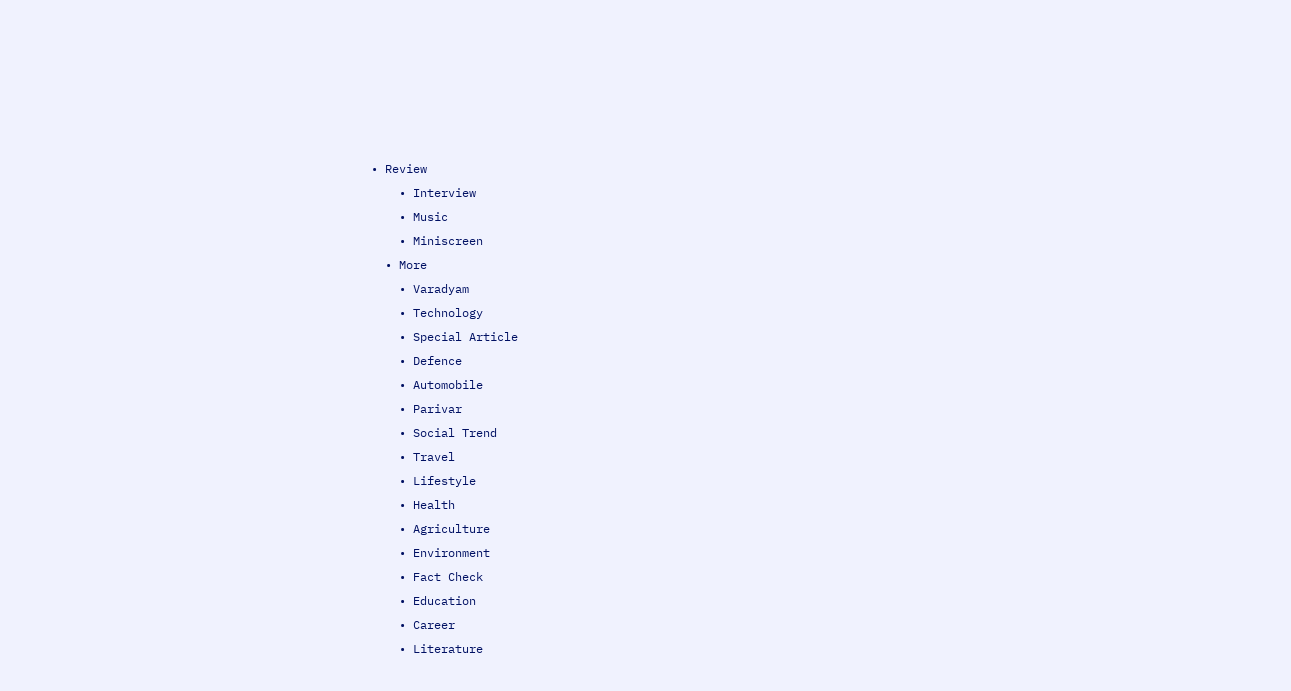• Review
    • Interview
    • Music
    • Miniscreen
  • More
    • Varadyam
    • Technology
    • Special Article
    • Defence
    • Automobile
    • Parivar
    • Social Trend
    • Travel
    • Lifestyle
    • Health
    • Agriculture
    • Environment
    • Fact Check
    • Education
    • Career
    • Literature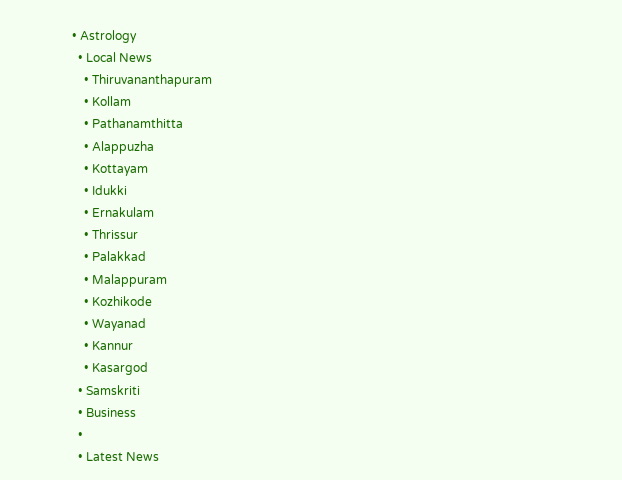• Astrology
  • Local News
    • Thiruvananthapuram
    • Kollam
    • Pathanamthitta
    • Alappuzha
    • Kottayam
    • Idukki
    • Ernakulam
    • Thrissur
    • Palakkad
    • Malappuram
    • Kozhikode
    • Wayanad
    • Kannur
    • Kasargod
  • Samskriti
  • Business
  •
  • Latest News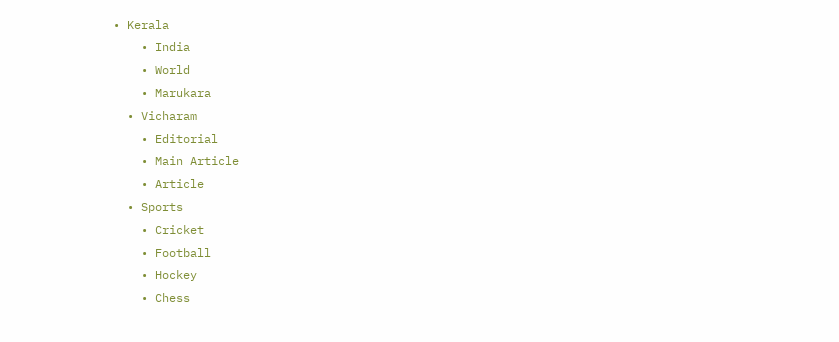• Kerala
    • India
    • World
    • Marukara
  • Vicharam
    • Editorial
    • Main Article
    • Article
  • Sports
    • Cricket
    • Football
    • Hockey
    • Chess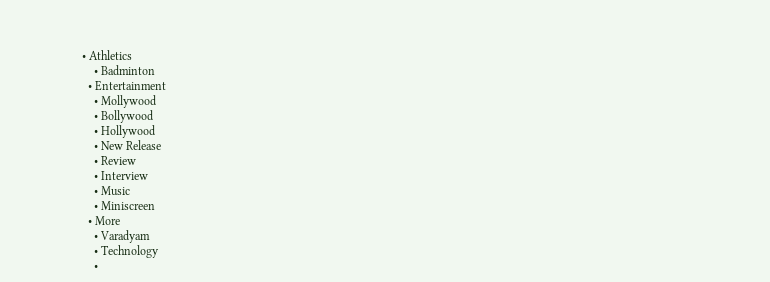• Athletics
    • Badminton
  • Entertainment
    • Mollywood
    • Bollywood
    • Hollywood
    • New Release
    • Review
    • Interview
    • Music
    • Miniscreen
  • More
    • Varadyam
    • Technology
    •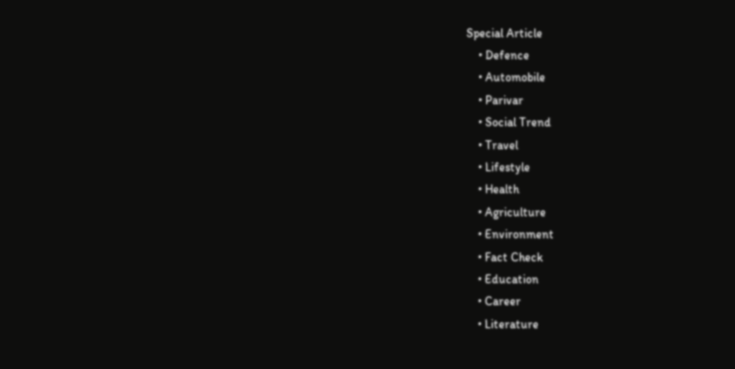Special Article
    • Defence
    • Automobile
    • Parivar
    • Social Trend
    • Travel
    • Lifestyle
    • Health
    • Agriculture
    • Environment
    • Fact Check
    • Education
    • Career
    • Literature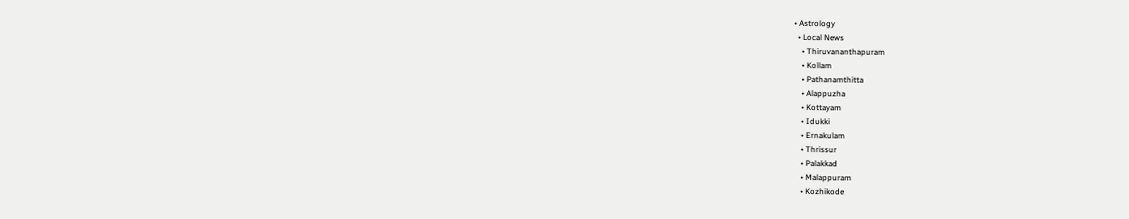• Astrology
  • Local News
    • Thiruvananthapuram
    • Kollam
    • Pathanamthitta
    • Alappuzha
    • Kottayam
    • Idukki
    • Ernakulam
    • Thrissur
    • Palakkad
    • Malappuram
    • Kozhikode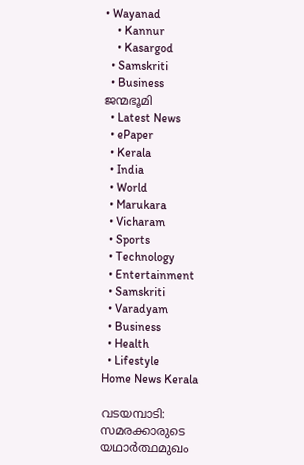• Wayanad
    • Kannur
    • Kasargod
  • Samskriti
  • Business
ജന്മഭൂമി
  • Latest News
  • ePaper
  • Kerala
  • India
  • World
  • Marukara
  • Vicharam
  • Sports
  • Technology
  • Entertainment
  • Samskriti
  • Varadyam
  • Business
  • Health
  • Lifestyle
Home News Kerala

വടയമ്പാടി: സമരക്കാരുടെ യഥാർത്ഥമുഖം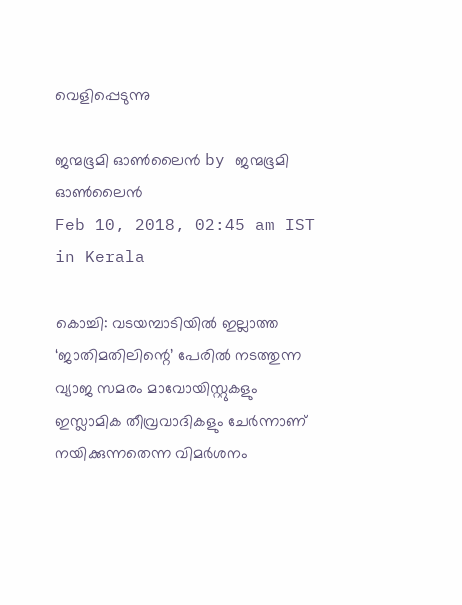വെളിപ്പെടുന്നു

ജന്മഭൂമി ഓണ്‍ലൈന്‍ by ജന്മഭൂമി ഓണ്‍ലൈന്‍
Feb 10, 2018, 02:45 am IST
in Kerala

കൊച്ചി: വടയമ്പാടിയില്‍ ഇല്ലാത്ത ‘ജാതിമതിലിന്റെ’ പേരില്‍ നടത്തുന്ന വ്യാജ സമരം മാവോയിസ്റ്റുകളും ഇസ്ലാമിക തീവ്രവാദികളും ചേര്‍ന്നാണ് നയിക്കുന്നതെന്ന വിമര്‍ശനം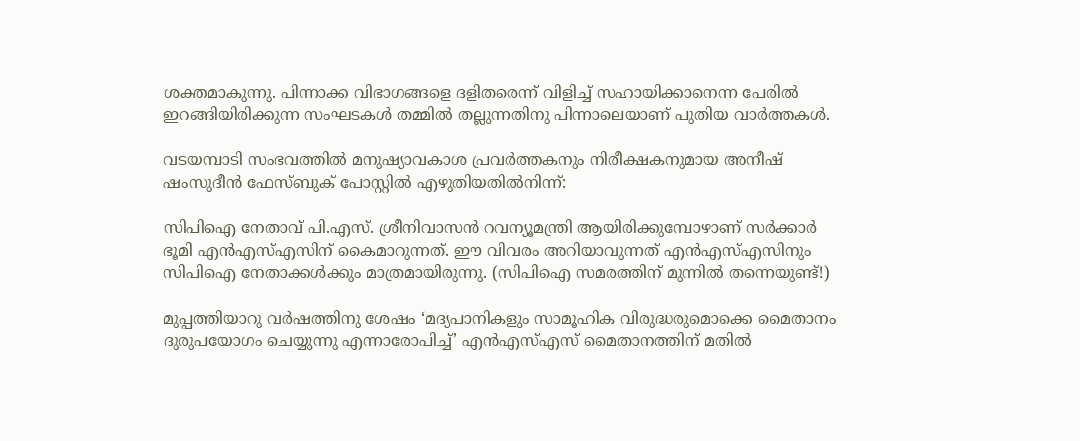ശക്തമാകുന്നു. പിന്നാക്ക വിഭാഗങ്ങളെ ദളിതരെന്ന് വിളിച്ച് സഹായിക്കാനെന്ന പേരില്‍ ഇറങ്ങിയിരിക്കുന്ന സംഘടകള്‍ തമ്മില്‍ തല്ലുന്നതിനു പിന്നാലെയാണ് പുതിയ വാര്‍ത്തകള്‍.

വടയമ്പാടി സംഭവത്തില്‍ മനുഷ്യാവകാശ പ്രവര്‍ത്തകനും നിരീക്ഷകനുമായ അനീഷ് ഷംസുദീന്‍ ഫേസ്ബുക് പോസ്റ്റില്‍ എഴുതിയതില്‍നിന്ന്:

സിപിഐ നേതാവ് പി.എസ്. ശ്രീനിവാസന്‍ റവന്യൂമന്ത്രി ആയിരിക്കുമ്പോഴാണ് സര്‍ക്കാര്‍ ഭൂമി എന്‍എസ്എസിന് കൈമാറുന്നത്. ഈ വിവരം അറിയാവുന്നത് എന്‍എസ്എസിനും സിപിഐ നേതാക്കള്‍ക്കും മാത്രമായിരുന്നു. (സിപിഐ സമരത്തിന് മുന്നില്‍ തന്നെയുണ്ട്!)

മുപ്പത്തിയാറു വര്‍ഷത്തിനു ശേഷം ‘മദ്യപാനികളും സാമൂഹിക വിരുദ്ധരുമൊക്കെ മൈതാനം ദുരുപയോഗം ചെയ്യുന്നു എന്നാരോപിച്ച്’ എന്‍എസ്എസ് മൈതാനത്തിന് മതില്‍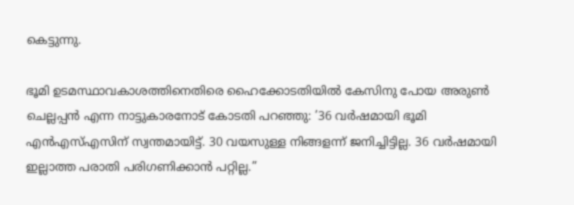കെട്ടുന്നു.

ഭൂമി ഉടമസ്ഥാവകാശത്തിനെതിരെ ഹൈക്കോടതിയില്‍ കേസിനു പോയ അരുണ്‍ ചെല്ലപ്പന്‍ എന്ന നാട്ടുകാരനോട് കോടതി പറഞ്ഞു: ’36 വര്‍ഷമായി ഭൂമി എന്‍എസ്എസിന് സ്വന്തമായിട്ട്. 30 വയസുള്ള നിങ്ങളന്ന് ജനിച്ചിട്ടില്ല. 36 വര്‍ഷമായി ഇല്ലാത്ത പരാതി പരിഗണിക്കാന്‍ പറ്റില്ല.”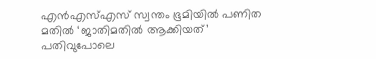എന്‍എസ്എസ് സ്വന്തം ഭൂമിയില്‍ പണിത മതില്‍ ‘ജാതിമതില്‍ ആക്കിയത്’ പതിവുപോലെ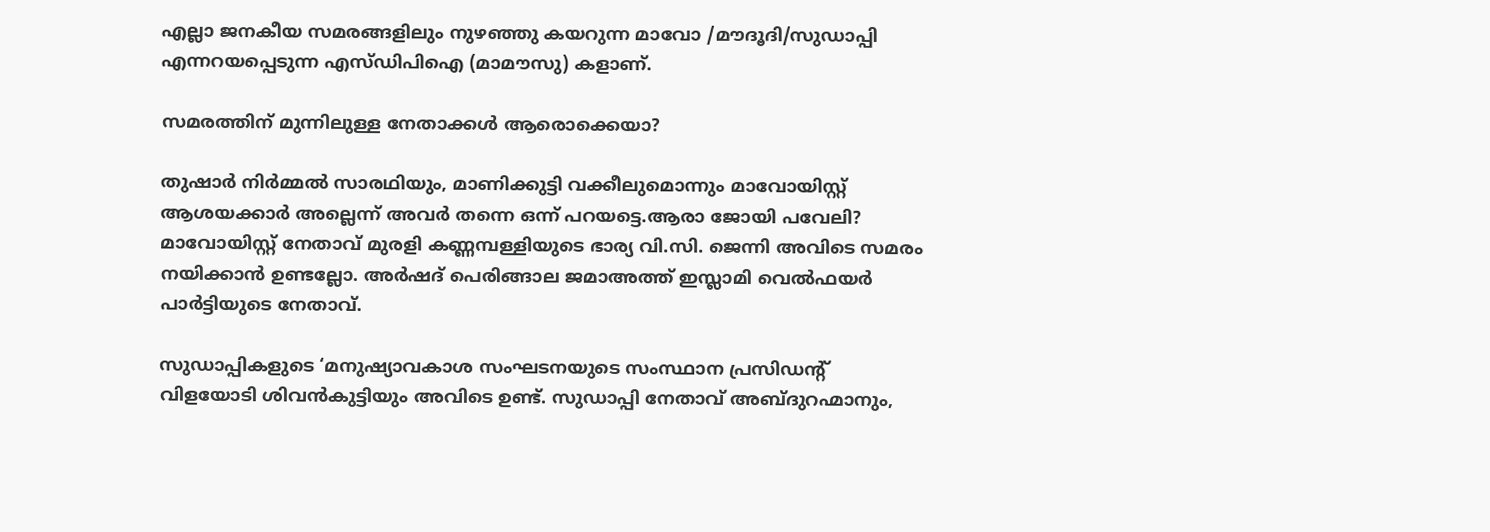എല്ലാ ജനകീയ സമരങ്ങളിലും നുഴഞ്ഞു കയറുന്ന മാവോ /മൗദൂദി/സുഡാപ്പി എന്നറയപ്പെടുന്ന എസ്ഡിപിഐ (മാമൗസു) കളാണ്.

സമരത്തിന് മുന്നിലുള്ള നേതാക്കള്‍ ആരൊക്കെയാ?

തുഷാര്‍ നിര്‍മ്മല്‍ സാരഥിയും, മാണിക്കുട്ടി വക്കീലുമൊന്നും മാവോയിസ്റ്റ് ആശയക്കാര്‍ അല്ലെന്ന് അവര്‍ തന്നെ ഒന്ന് പറയട്ടെ.ആരാ ജോയി പവേലി? മാവോയിസ്റ്റ് നേതാവ് മുരളി കണ്ണമ്പള്ളിയുടെ ഭാര്യ വി.സി. ജെന്നി അവിടെ സമരം നയിക്കാന്‍ ഉണ്ടല്ലോ. അര്‍ഷദ് പെരിങ്ങാല ജമാഅത്ത് ഇസ്ലാമി വെല്‍ഫയര്‍ പാര്‍ട്ടിയുടെ നേതാവ്.

സുഡാപ്പികളുടെ ‘മനുഷ്യാവകാശ സംഘടനയുടെ സംസ്ഥാന പ്രസിഡന്റ് വിളയോടി ശിവന്‍കുട്ടിയും അവിടെ ഉണ്ട്. സുഡാപ്പി നേതാവ് അബ്ദുറഹ്മാനും,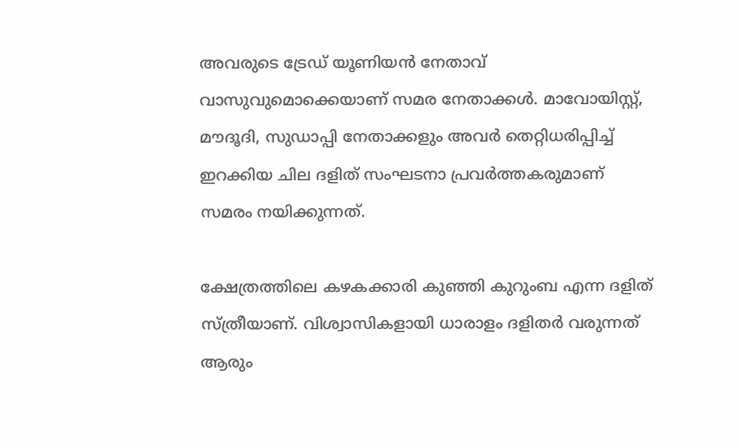അവരുടെ ട്രേഡ് യൂണിയന്‍ നേതാവ് വാസുവുമൊക്കെയാണ് സമര നേതാക്കള്‍. മാവോയിസ്റ്റ്, മൗദൂദി, സുഡാപ്പി നേതാക്കളും അവര്‍ തെറ്റിധരിപ്പിച്ച് ഇറക്കിയ ചില ദളിത് സംഘടനാ പ്രവര്‍ത്തകരുമാണ് സമരം നയിക്കുന്നത്.

ക്ഷേത്രത്തിലെ കഴകക്കാരി കുഞ്ഞി കുറുംബ എന്ന ദളിത് സ്ത്രീയാണ്. വിശ്വാസികളായി ധാരാളം ദളിതര്‍ വരുന്നത് ആരും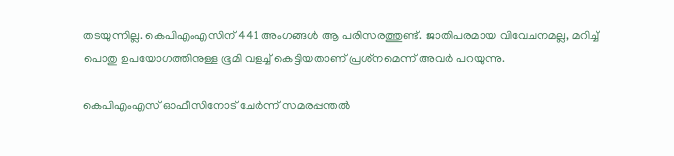തടയുന്നില്ല. കെപിഎംഎസിന് 441 അംഗങ്ങള്‍ ആ പരിസരത്തുണ്ട്. ജാതിപരമായ വിവേചനമല്ല, മറിച്ച് പൊതു ഉപയോഗത്തിനുള്ള ഭൂമി വളച്ച് കെട്ടിയതാണ് പ്രശ്‌നമെന്ന് അവര്‍ പറയുന്നു.

കെപിഎംഎസ് ഓഫീസിനോട് ചേര്‍ന്ന് സമരപ്പന്തല്‍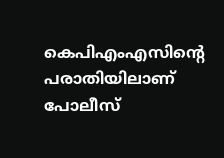കെപിഎംഎസിന്റെ പരാതിയിലാണ് പോലീസ്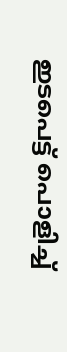ഇടപെട്ട് പൊളിച്ച്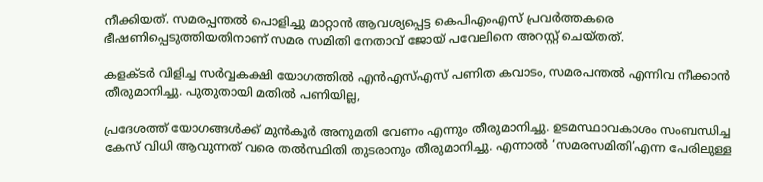നീക്കിയത്. സമരപ്പന്തല്‍ പൊളിച്ചു മാറ്റാന്‍ ആവശ്യപ്പെട്ട കെപിഎംഎസ് പ്രവര്‍ത്തകരെ ഭീഷണിപ്പെടുത്തിയതിനാണ് സമര സമിതി നേതാവ് ജോയ് പവേലിനെ അറസ്റ്റ് ചെയ്തത്.

കളക്ടര്‍ വിളിച്ച സര്‍വ്വകക്ഷി യോഗത്തില്‍ എന്‍എസ്എസ് പണിത കവാടം, സമരപന്തല്‍ എന്നിവ നീക്കാന്‍ തീരുമാനിച്ചു. പുതുതായി മതില്‍ പണിയില്ല,

പ്രദേശത്ത് യോഗങ്ങള്‍ക്ക് മുന്‍കൂര്‍ അനുമതി വേണം എന്നും തീരുമാനിച്ചു. ഉടമസ്ഥാവകാശം സംബന്ധിച്ച കേസ് വിധി ആവുന്നത് വരെ തല്‍സ്ഥിതി തുടരാനും തീരുമാനിച്ചു. എന്നാല്‍ ‘സമരസമിതി’എന്ന പേരിലുള്ള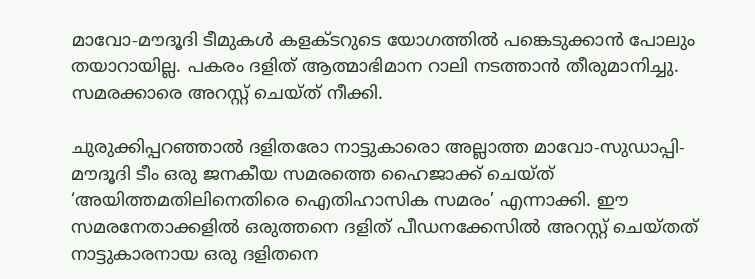മാവോ-മൗദൂദി ടീമുകള്‍ കളക്ടറുടെ യോഗത്തില്‍ പങ്കെടുക്കാന്‍ പോലും തയാറായില്ല. പകരം ദളിത് ആത്മാഭിമാന റാലി നടത്താന്‍ തീരുമാനിച്ചു. സമരക്കാരെ അറസ്റ്റ് ചെയ്ത് നീക്കി.

ചുരുക്കിപ്പറഞ്ഞാല്‍ ദളിതരോ നാട്ടുകാരൊ അല്ലാത്ത മാവോ-സുഡാപ്പി-മൗദൂദി ടീം ഒരു ജനകീയ സമരത്തെ ഹൈജാക്ക് ചെയ്ത് ‘അയിത്തമതിലിനെതിരെ ഐതിഹാസിക സമരം’ എന്നാക്കി. ഈ സമരനേതാക്കളില്‍ ഒരുത്തനെ ദളിത് പീഡനക്കേസില്‍ അറസ്റ്റ് ചെയ്തത് നാട്ടുകാരനായ ഒരു ദളിതനെ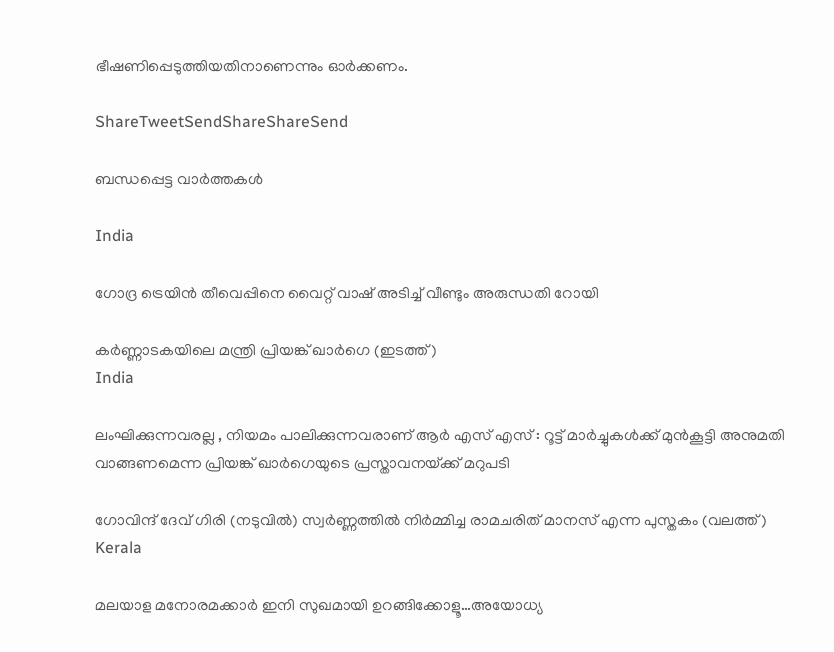ഭീഷണിപ്പെടുത്തിയതിനാണെന്നും ഓര്‍ക്കണം.

ShareTweetSendShareShareSend

ബന്ധപ്പെട്ട വാര്‍ത്തകള്‍

India

ഗോദ്ര ട്രെയിന്‍ തീവെപ്പിനെ വൈറ്റ് വാഷ് അടിച്ച് വീണ്ടും അരുന്ധതി റോയി

കര്‍ണ്ണാടകയിലെ മന്ത്രി പ്രിയങ്ക് ഖാര്‍ഗെ (ഇടത്ത്)
India

ലംഘിക്കുന്നവരല്ല , നിയമം പാലിക്കുന്നവരാണ് ആർ എസ് എസ് : റൂട്ട് മാർച്ചുകൾക്ക് മുൻകൂട്ടി അനുമതി വാങ്ങണമെന്ന പ്രിയങ്ക് ഖാർഗെയുടെ പ്രസ്താവനയ്‌ക്ക് മറുപടി

ഗോവിന്ദ് ദേവ് ഗിരി (നടുവില്‍) സ്വര്‍ണ്ണത്തില്‍ നിര്‍മ്മിച്ച രാമചരിത് മാനസ് എന്ന പുസ്തകം (വലത്ത്)
Kerala

മലയാള മനോരമക്കാര്‍ ഇനി സുഖമായി ഉറങ്ങിക്കോളൂ…അയോധ്യ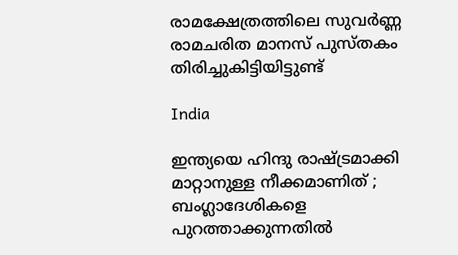രാമക്ഷേത്രത്തിലെ സുവര്‍ണ്ണ രാമചരിത മാനസ് പുസ്തകം തിരിച്ചുകിട്ടിയിട്ടുണ്ട്

India

ഇന്ത്യയെ ഹിന്ദു രാഷ്‌ട്രമാക്കി മാറ്റാനുള്ള നീക്കമാണിത് ; ബംഗ്ലാദേശികളെ പുറത്താക്കുന്നതിൽ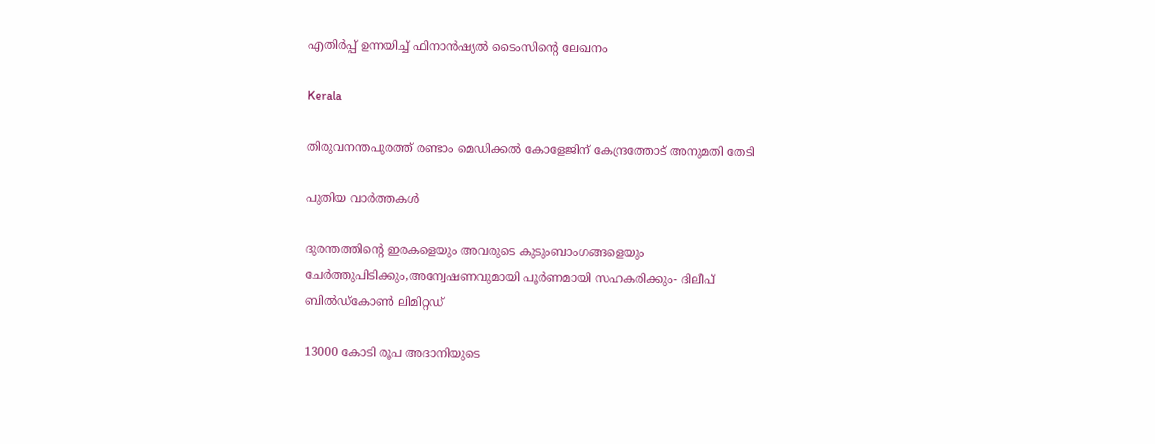എതിർപ്പ് ഉന്നയിച്ച് ഫിനാൻഷ്യൽ ടൈംസിന്റെ ലേഖനം

Kerala

തിരുവനന്തപുരത്ത് രണ്ടാം മെഡിക്കല്‍ കോളേജിന് കേന്ദ്രത്തോട് അനുമതി തേടി

പുതിയ വാര്‍ത്തകള്‍

ദുരന്തത്തിന്റെ ഇരകളെയും അവരുടെ കുടുംബാംഗങ്ങളെയും ചേര്‍ത്തുപിടിക്കും,അന്വേഷണവുമായി പൂര്‍ണമായി സഹകരിക്കും- ദിലീപ് ബില്‍ഡ്‌കോണ്‍ ലിമിറ്റഡ്

13000 കോടി രൂപ അദാനിയുടെ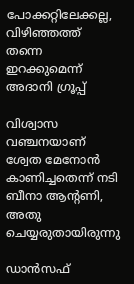പോക്കറ്റിലേക്കല്ല, വിഴിഞ്ഞത്ത് തന്നെ ഇറക്കുമെന്ന് അദാനി ഗ്രൂപ്പ്

വിശ്വാസ വഞ്ചനയാണ് ശ്വേത മേനോന്‍ കാണിച്ചതെന്ന് നടി ബീനാ ആന്റണി, അതു ചെയ്യരുതായിരുന്നു

ഡാന്‍സഫ്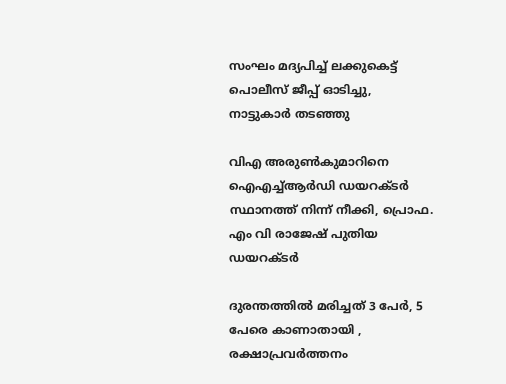സംഘം മദ്യപിച്ച് ലക്കുകെട്ട് പൊലീസ് ജീപ്പ് ഓടിച്ചു, നാട്ടുകാര്‍ തടഞ്ഞു

വിഎ അരുണ്‍കുമാറിനെ ഐഎച്ച്ആര്‍ഡി ഡയറക്ടര്‍ സ്ഥാനത്ത് നിന്ന് നീക്കി, പ്രൊഫ. എം വി രാജേഷ് പുതിയ ഡയറക്ടര്‍

ദുരന്തത്തില്‍ മരിച്ചത് 3 പേര്‍, 5 പേരെ കാണാതായി , രക്ഷാപ്രവര്‍ത്തനം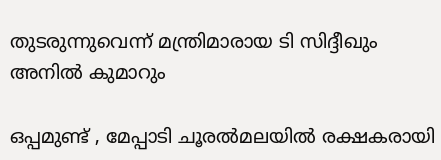തുടരുന്നുവെന്ന് മന്ത്രിമാരായ ടി സിദ്ദീഖും അനില്‍ കുമാറും

ഒപ്പമുണ്ട് , മേപ്പാടി ചൂരൽമലയിൽ രക്ഷകരായി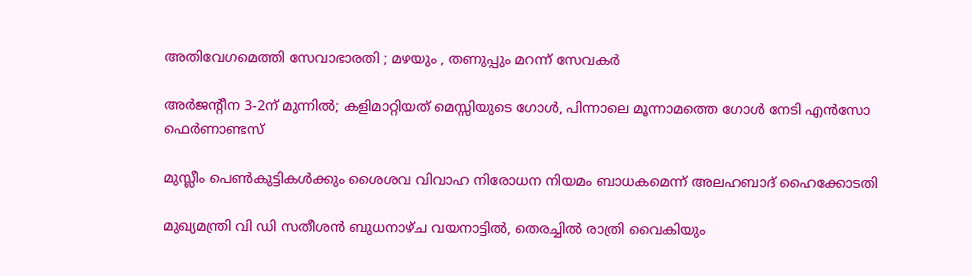അതിവേഗമെത്തി സേവാഭാരതി ; മഴയും , തണുപ്പും മറന്ന് സേവകർ

അര്‍ജന്‍റീന 3-2ന് മുന്നില്‍; കളിമാറ്റിയത് മെസ്സിയുടെ ഗോള്‍, പിന്നാലെ മൂന്നാമത്തെ ഗോള്‍ നേടി എന്‍സോ ഫെര്‍ണാണ്ടസ്

മുസ്ലീം പെണ്‍കുട്ടികള്‍ക്കും ശൈശവ വിവാഹ നിരോധന നിയമം ബാധകമെന്ന് അലഹബാദ് ഹൈക്കോടതി

മുഖ്യമന്ത്രി വി ഡി സതീശന്‍ ബുധനാഴ്ച വയനാട്ടില്‍, തെരച്ചില്‍ രാത്രി വൈകിയും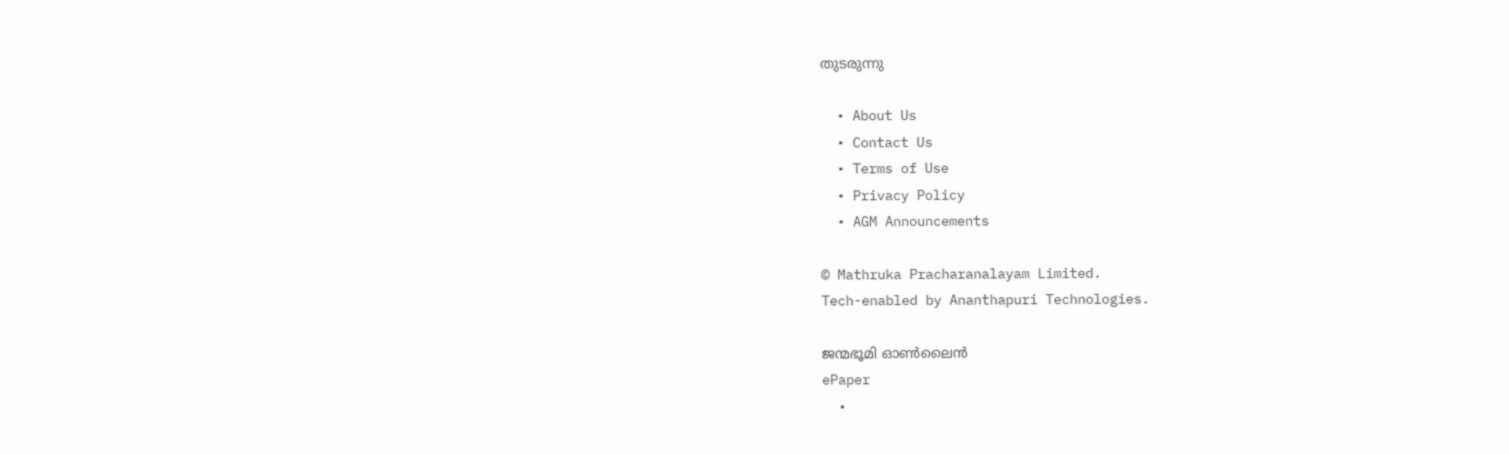തുടരുന്നു

  • About Us
  • Contact Us
  • Terms of Use
  • Privacy Policy
  • AGM Announcements

© Mathruka Pracharanalayam Limited.
Tech-enabled by Ananthapuri Technologies.

ജന്മഭൂമി ഓണ്‍ലൈന്‍
ePaper
  •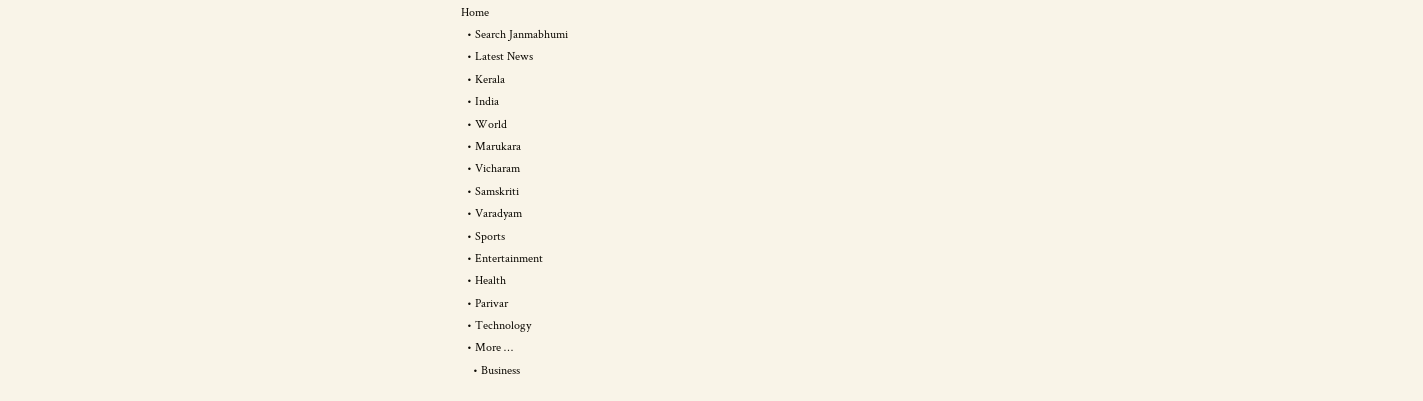Home
  • Search Janmabhumi
  • Latest News
  • Kerala
  • India
  • World
  • Marukara
  • Vicharam
  • Samskriti
  • Varadyam
  • Sports
  • Entertainment
  • Health
  • Parivar
  • Technology
  • More …
    • Business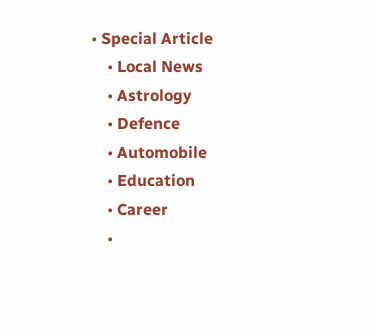• Special Article
    • Local News
    • Astrology
    • Defence
    • Automobile
    • Education
    • Career
    •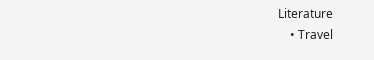Literature
    • Travel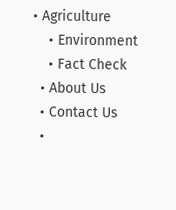• Agriculture
    • Environment
    • Fact Check
  • About Us
  • Contact Us
  •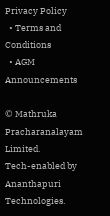Privacy Policy
  • Terms and Conditions
  • AGM Announcements

© Mathruka Pracharanalayam Limited.
Tech-enabled by Ananthapuri Technologies.